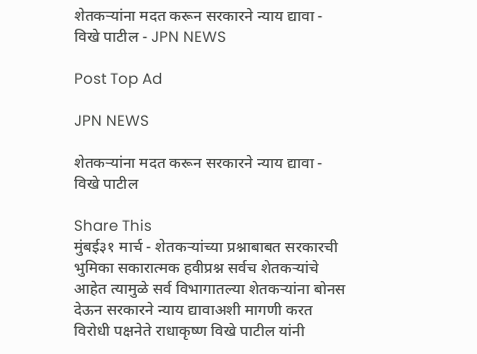शेतकऱ्यांना मदत करून सरकारने न्याय द्यावा - विखे पाटील - JPN NEWS

Post Top Ad

JPN NEWS

शेतकऱ्यांना मदत करून सरकारने न्याय द्यावा - विखे पाटील

Share This
मुंबई३१ मार्च - शेतकऱ्यांच्या प्रश्नाबाबत सरकारची भुमिका सकारात्मक हवीप्रश्न सर्वच शेतकऱ्यांचे आहेत त्यामुळे सर्व विभागातल्या शेतकऱ्यांना बोनस देऊन सरकारने न्याय द्यावाअशी मागणी करत विरोधी पक्षनेते राधाकृष्ण विखे पाटील यांनी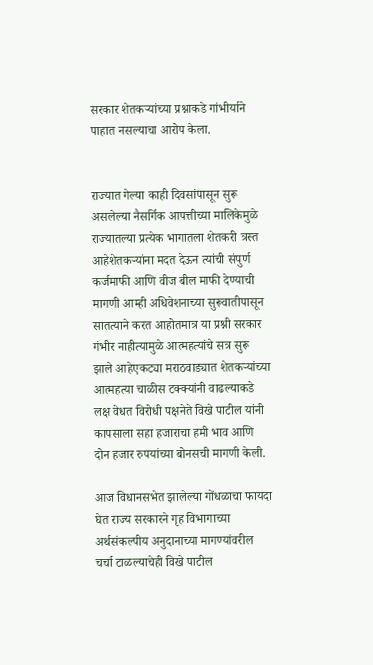सरकार शेतकऱ्यांच्या प्रश्नाकडे गांभीर्याने पाहात नसल्याचा आरोप केला.


राज्यात गेल्या काही दिवसांपासून सुरू असलेल्या नैसर्गिक आपत्तीच्या मालिकेमुळे राज्यातल्या प्रत्येक भागातला शेतकरी त्रस्त आहेशेतकऱ्यांना मदत देऊन त्यांची संपुर्ण कर्जमाफी आणि वीज बील माफी देण्याची मागणी आम्ही अधिवेशनाच्या सुरूवातीपासून सातत्याने करत आहोतमात्र या प्रश्नी सरकार गंभीर नाहीत्यामुळे आत्महत्यांचे सत्र सुरू झाले आहेएकट्या मराठवाड्यात शेतकऱ्यांच्या आत्महत्या चाळीस टक्क्यांनी वाढल्याकडे लक्ष वेधत विरोधी पक्षनेते विखे पाटील यांनी कापसाला सहा हजाराचा हमी भाव आणि दोन हजार रुपयांच्या बोनसची मागणी केली.

आज विधानसभेत झालेल्या गोंधळाचा फायदा घेत राज्य सरकारने गृह विभागाच्या अर्थसंकल्पीय अनुदानाच्या मागण्यांवरील चर्चा टाळल्याचेही विखे पाटील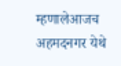म्हणालेआजच अहमदनगर येथे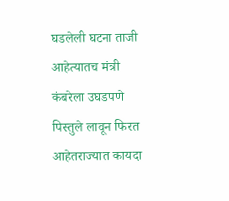घडलेली घटना ताजी आहेत्यातच मंत्री कंबरेला उघडपणे पिस्तुले लावून फिरत आहेतराज्यात कायदा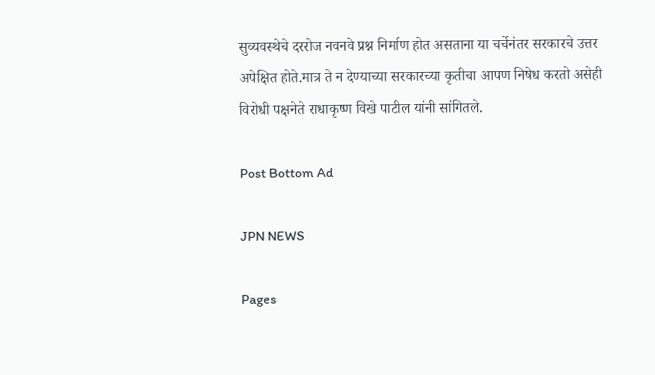सुव्यवस्थेचे दररोज नवनवे प्रश्न निर्माण होत असताना या चर्चेनंतर सरकारचे उत्तर अपेक्षित होते.मात्र ते न देण्याच्या सरकारच्या कृतीचा आपण निषेध करतो असेही विरोधी पक्षनेते राधाकृष्ण विखे पाटील यांनी सांगितले.

Post Bottom Ad

JPN NEWS

Pages